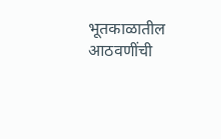भूतकाळातील आठवणींची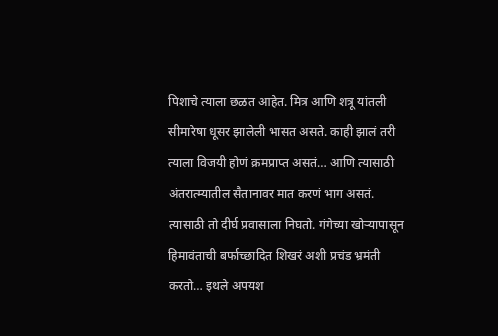पिशाचे त्याला छळत आहेत. मित्र आणि शत्रू यांतली सीमारेषा धूसर झालेली भासत असते. काही झालं तरी त्याला विजयी होणं क्रमप्राप्त असतं… आणि त्यासाठी अंतरात्म्यातील सैतानावर मात करणं भाग असतं. त्यासाठी तो दीर्घ प्रवासाला निघतो. गंगेच्या खोऱ्यापासून हिमावंताची बर्फाच्छादित शिखरं अशी प्रचंड भ्रमंती करतो… इथले अपयश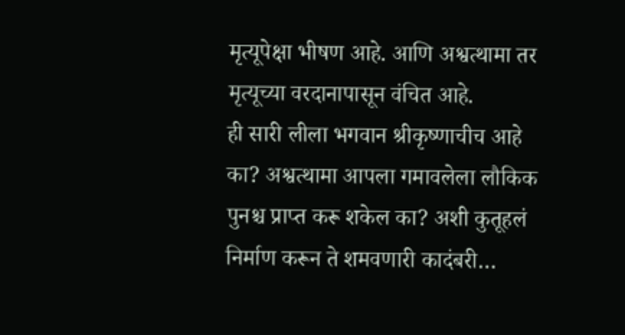मृत्यूपेक्षा भीषण आहे. आणि अश्वत्थामा तर मृत्यूच्या वरदानापासून वंचित आहे.
ही सारी लीला भगवान श्रीकृष्णाचीच आहे का? अश्वत्थामा आपला गमावलेला लौकिक पुनश्च प्राप्त करू शकेल का? अशी कुतूहलं निर्माण करून ते शमवणारी कादंबरी…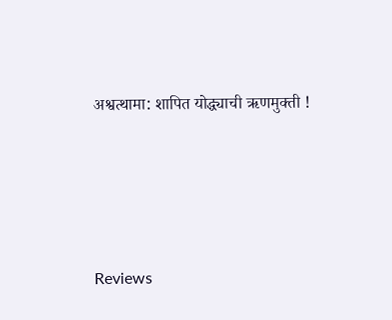अश्वत्थामा: शापित योद्ध्याची ऋणमुक्ती !





Reviews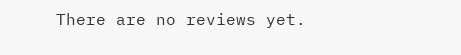There are no reviews yet.